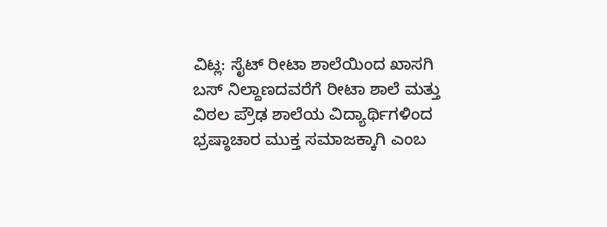ವಿಟ್ಲ: ಸೈಟ್ ರೀಟಾ ಶಾಲೆಯಿಂದ ಖಾಸಗಿ ಬಸ್ ನಿಲ್ದಾಣದವರೆಗೆ ರೀಟಾ ಶಾಲೆ ಮತ್ತು ವಿಠಲ ಪ್ರೌಢ ಶಾಲೆಯ ವಿದ್ಯಾರ್ಥಿಗಳಿಂದ ಭ್ರಷ್ಠಾಚಾರ ಮುಕ್ತ ಸಮಾಜಕ್ಕಾಗಿ ಎಂಬ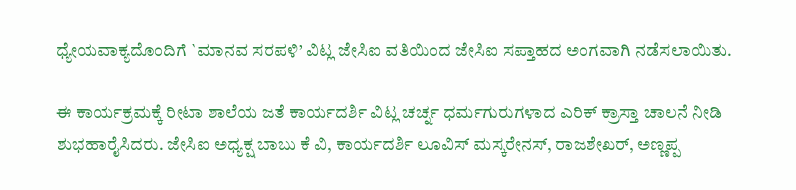ಧ್ಯೇಯವಾಕ್ಯದೊಂದಿಗೆ `ಮಾನವ ಸರಪಳಿ’ ವಿಟ್ಲ ಜೇಸಿಐ ವತಿಯಿಂದ ಜೇಸಿಐ ಸಪ್ತಾಹದ ಅಂಗವಾಗಿ ನಡೆಸಲಾಯಿತು.

ಈ ಕಾರ್ಯಕ್ರಮಕ್ಕೆ ರೀಟಾ ಶಾಲೆಯ ಜತೆ ಕಾರ್ಯದರ್ಶಿ ವಿಟ್ಲ ಚರ್ಚ್ನ ಧರ್ಮಗುರುಗಳಾದ ಎರಿಕ್ ಕ್ರಾಸ್ತಾ ಚಾಲನೆ ನೀಡಿ ಶುಭಹಾರೈಸಿದರು. ಜೇಸಿಐ ಅಧ್ಯಕ್ಷ ಬಾಬು ಕೆ ವಿ, ಕಾರ್ಯದರ್ಶಿ ಲೂವಿಸ್ ಮಸ್ಕರೇನಸ್, ರಾಜಶೇಖರ್, ಅಣ್ಣಪ್ಪ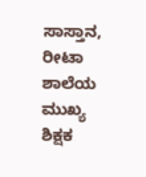ಸಾಸ್ತಾನ, ರೀಟಾ ಶಾಲೆಯ ಮುಖ್ಯ ಶಿಕ್ಷಕ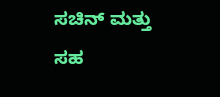ಸಚಿನ್ ಮತ್ತು ಸಹ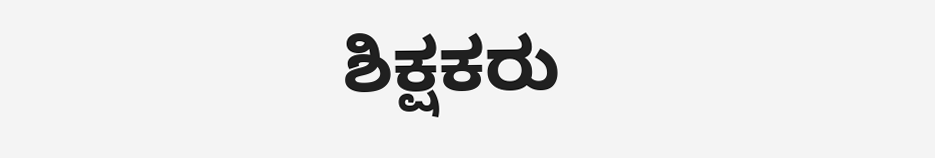ಶಿಕ್ಷಕರು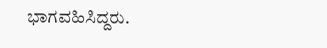ಭಾಗವಹಿಸಿದ್ದರು.